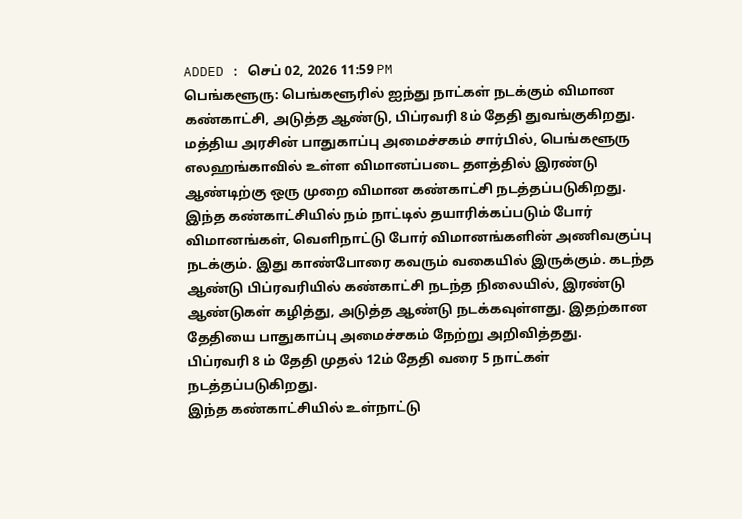ADDED : செப் 02, 2026 11:59 PM
பெங்களூரு: பெங்களூரில் ஐந்து நாட்கள் நடக்கும் விமான கண்காட்சி, அடுத்த ஆண்டு, பிப்ரவரி 8ம் தேதி துவங்குகிறது.
மத்திய அரசின் பாதுகாப்பு அமைச்சகம் சார்பில், பெங்களூரு எலஹங்காவில் உள்ள விமானப்படை தளத்தில் இரண்டு ஆண்டிற்கு ஒரு முறை விமான கண்காட்சி நடத்தப்படுகிறது.
இந்த கண்காட்சியில் நம் நாட்டில் தயாரிக்கப்படும் போர் விமானங்கள், வெளிநாட்டு போர் விமானங்களின் அணிவகுப்பு நடக்கும். இது காண்போரை கவரும் வகையில் இருக்கும். கடந்த ஆண்டு பிப்ரவரியில் கண்காட்சி நடந்த நிலையில், இரண்டு ஆண்டுகள் கழித்து, அடுத்த ஆண்டு நடக்கவுள்ளது. இதற்கான தேதியை பாதுகாப்பு அமைச்சகம் நேற்று அறிவித்தது.
பிப்ரவரி 8 ம் தேதி முதல் 12ம் தேதி வரை 5 நாட்கள் நடத்தப்படுகிறது.
இந்த கண்காட்சியில் உள்நாட்டு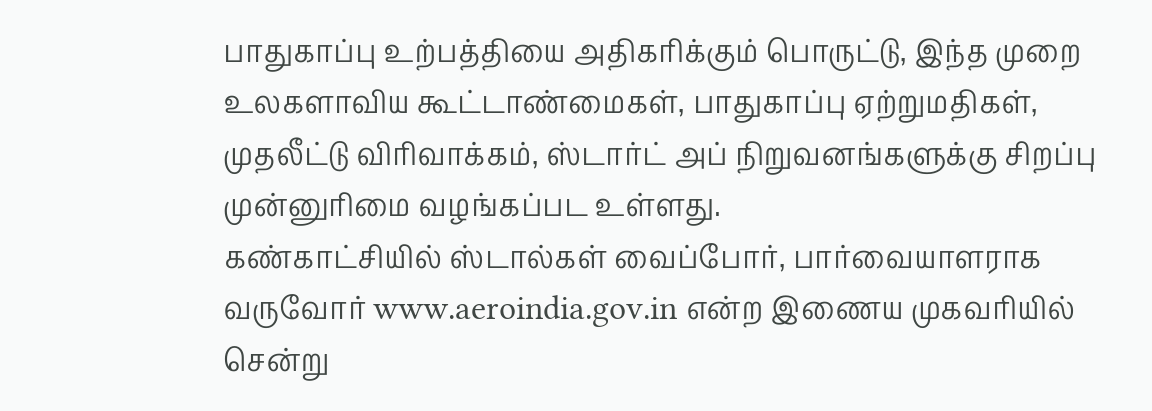பாதுகாப்பு உற்பத்தியை அதிகரிக்கும் பொருட்டு, இந்த முறை உலகளாவிய கூட்டாண்மைகள், பாதுகாப்பு ஏற்றுமதிகள், முதலீட்டு விரிவாக்கம், ஸ்டார்ட் அப் நிறுவனங்களுக்கு சிறப்பு முன்னுரிமை வழங்கப்பட உள்ளது.
கண்காட்சியில் ஸ்டால்கள் வைப்போர், பார்வையாளராக வருவோர் www.aeroindia.gov.in என்ற இணைய முகவரியில் சென்று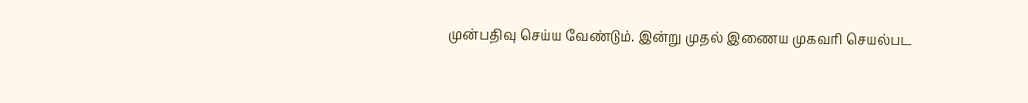முன்பதிவு செய்ய வேண்டும். இன்று முதல் இணைய முகவரி செயல்பட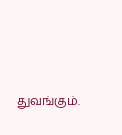துவங்கும்.